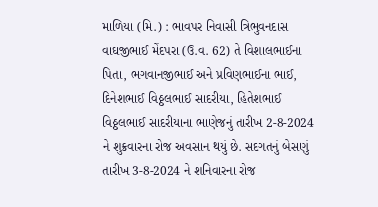માળિયા (મિ.) : ભાવપર નિવાસી ત્રિભુવનદાસ વાઘજીભાઈ મેંદપરા (ઉ.વ. 62) તે વિશાલભાઈના પિતા, ભગવાનજીભાઈ અને પ્રવિણભાઈના ભાઈ, દિનેશભાઈ વિઠ્ઠલભાઈ સાદરીયા, હિતેશભાઈ વિઠ્ઠલભાઈ સાદરીયાના ભાણેજનું તારીખ 2-8-2024 ને શુક્રવારના રોજ અવસાન થયું છે. સદગતનું બેસણું તારીખ 3-8-2024 ને શનિવારના રોજ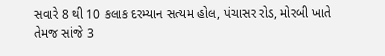સવારે 8 થી 10 કલાક દરમ્યાન સત્યમ હોલ, પંચાસર રોડ, મોરબી ખાતે તેમજ સાંજે 3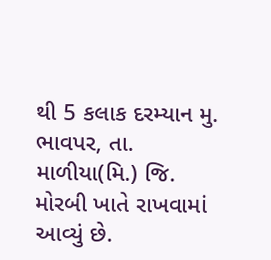થી 5 કલાક દરમ્યાન મુ. ભાવપર, તા. માળીયા(મિ.) જિ. મોરબી ખાતે રાખવામાં આવ્યું છે.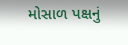મોસાળ પક્ષનું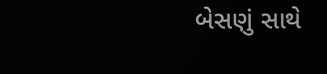બેસણું સાથે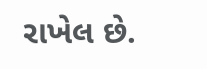રાખેલ છે.